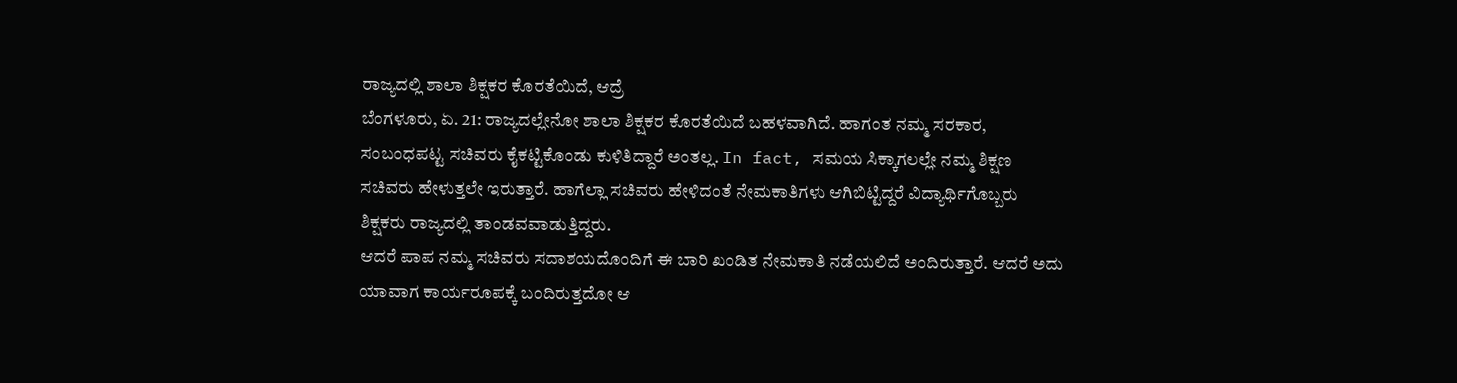ರಾಜ್ಯದಲ್ಲಿ ಶಾಲಾ ಶಿಕ್ಷಕರ ಕೊರತೆಯಿದೆ, ಆದ್ರೆ
ಬೆಂಗಳೂರು, ಏ. 21: ರಾಜ್ಯದಲ್ಲೇನೋ ಶಾಲಾ ಶಿಕ್ಷಕರ ಕೊರತೆಯಿದೆ ಬಹಳವಾಗಿದೆ. ಹಾಗಂತ ನಮ್ಮ ಸರಕಾರ, ಸಂಬಂಧಪಟ್ಟ ಸಚಿವರು ಕೈಕಟ್ಟಿಕೊಂಡು ಕುಳಿತಿದ್ದಾರೆ ಅಂತಲ್ಲ. In fact, ಸಮಯ ಸಿಕ್ಕಾಗಲಲ್ಲೇ ನಮ್ಮ ಶಿಕ್ಷಣ ಸಚಿವರು ಹೇಳುತ್ತಲೇ ಇರುತ್ತಾರೆ. ಹಾಗೆಲ್ಲಾ ಸಚಿವರು ಹೇಳಿದಂತೆ ನೇಮಕಾತಿಗಳು ಆಗಿಬಿಟ್ಟಿದ್ದರೆ ವಿದ್ಯಾರ್ಥಿಗೊಬ್ಬರು ಶಿಕ್ಷಕರು ರಾಜ್ಯದಲ್ಲಿ ತಾಂಡವವಾಡುತ್ತಿದ್ದರು.
ಆದರೆ ಪಾಪ ನಮ್ಮ ಸಚಿವರು ಸದಾಶಯದೊಂದಿಗೆ ಈ ಬಾರಿ ಖಂಡಿತ ನೇಮಕಾತಿ ನಡೆಯಲಿದೆ ಅಂದಿರುತ್ತಾರೆ. ಆದರೆ ಅದು ಯಾವಾಗ ಕಾರ್ಯರೂಪಕ್ಕೆ ಬಂದಿರುತ್ತದೋ ಆ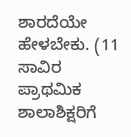ಶಾರದೆಯೇ ಹೇಳಬೇಕು. (11 ಸಾವಿರ ಪ್ರಾಥಮಿಕ ಶಾಲಾಶಿಕ್ಷರಿಗೆ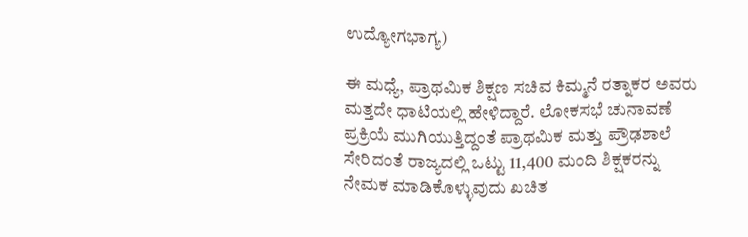ಉದ್ಯೋಗಭಾಗ್ಯ)

ಈ ಮಧ್ಯೆ, ಪ್ರಾಥಮಿಕ ಶಿಕ್ಷಣ ಸಚಿವ ಕಿಮ್ಮನೆ ರತ್ನಾಕರ ಅವರು ಮತ್ತದೇ ಧಾಟಿಯಲ್ಲಿ ಹೇಳಿದ್ದಾರೆ. ಲೋಕಸಭೆ ಚುನಾವಣೆ ಪ್ರಕ್ರಿಯೆ ಮುಗಿಯುತ್ತಿದ್ದಂತೆ ಪ್ರಾಥಮಿಕ ಮತ್ತು ಪ್ರೌಢಶಾಲೆ ಸೇರಿದಂತೆ ರಾಜ್ಯದಲ್ಲಿ ಒಟ್ಟು 11,400 ಮಂದಿ ಶಿಕ್ಷಕರನ್ನು ನೇಮಕ ಮಾಡಿಕೊಳ್ಳುವುದು ಖಚಿತ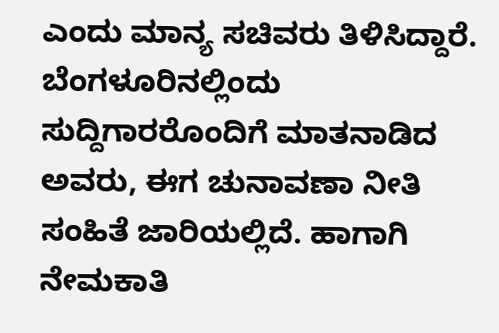ಎಂದು ಮಾನ್ಯ ಸಚಿವರು ತಿಳಿಸಿದ್ದಾರೆ.
ಬೆಂಗಳೂರಿನಲ್ಲಿಂದು ಸುದ್ದಿಗಾರರೊಂದಿಗೆ ಮಾತನಾಡಿದ ಅವರು, ಈಗ ಚುನಾವಣಾ ನೀತಿ ಸಂಹಿತೆ ಜಾರಿಯಲ್ಲಿದೆ. ಹಾಗಾಗಿ ನೇಮಕಾತಿ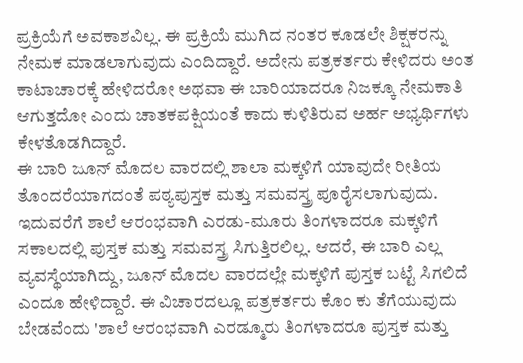ಪ್ರಕ್ರಿಯೆಗೆ ಅವಕಾಶವಿಲ್ಲ. ಈ ಪ್ರಕ್ರಿಯೆ ಮುಗಿದ ನಂತರ ಕೂಡಲೇ ಶಿಕ್ಷಕರನ್ನು ನೇಮಕ ಮಾಡಲಾಗುವುದು ಎಂದಿದ್ದಾರೆ. ಅದೇನು ಪತ್ರಕರ್ತರು ಕೇಳಿದರು ಅಂತ ಕಾಟಾಚಾರಕ್ಕೆ ಹೇಳಿದರೋ ಅಥವಾ ಈ ಬಾರಿಯಾದರೂ ನಿಜಕ್ಕೂ ನೇಮಕಾತಿ ಆಗುತ್ತದೋ ಎಂದು ಚಾತಕಪಕ್ಷಿಯಂತೆ ಕಾದು ಕುಳಿತಿರುವ ಅರ್ಹ ಅಭ್ಯರ್ಥಿಗಳು ಕೇಳತೊಡಗಿದ್ದಾರೆ.
ಈ ಬಾರಿ ಜೂನ್ ಮೊದಲ ವಾರದಲ್ಲಿ ಶಾಲಾ ಮಕ್ಕಳಿಗೆ ಯಾವುದೇ ರೀತಿಯ ತೊಂದರೆಯಾಗದಂತೆ ಪಠ್ಯಪುಸ್ತಕ ಮತ್ತು ಸಮವಸ್ತ್ರ ಪೂರೈಸಲಾಗುವುದು. ಇದುವರೆಗೆ ಶಾಲೆ ಆರಂಭವಾಗಿ ಎರಡು-ಮೂರು ತಿಂಗಳಾದರೂ ಮಕ್ಕಳಿಗೆ ಸಕಾಲದಲ್ಲಿ ಪುಸ್ತಕ ಮತ್ತು ಸಮವಸ್ತ್ರ ಸಿಗುತ್ತಿರಲಿಲ್ಲ. ಆದರೆ, ಈ ಬಾರಿ ಎಲ್ಲ ವ್ಯವಸ್ಥೆಯಾಗಿದ್ದು, ಜೂನ್ ಮೊದಲ ವಾರದಲ್ಲೇ ಮಕ್ಕಳಿಗೆ ಪುಸ್ತಕ ಬಟ್ಟೆ ಸಿಗಲಿದೆ ಎಂದೂ ಹೇಳಿದ್ದಾರೆ. ಈ ವಿಚಾರದಲ್ಲೂ ಪತ್ರಕರ್ತರು ಕೊಂ ಕು ತೆಗೆಯುವುದು ಬೇಡವೆಂದು 'ಶಾಲೆ ಆರಂಭವಾಗಿ ಎರಡ್ಮೂರು ತಿಂಗಳಾದರೂ ಪುಸ್ತಕ ಮತ್ತು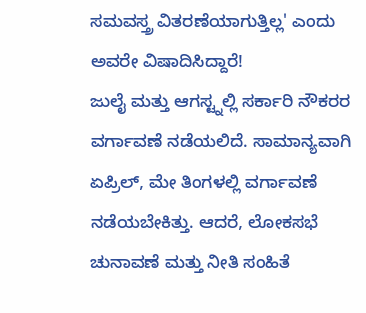ಸಮವಸ್ತ್ರ ವಿತರಣೆಯಾಗುತ್ತಿಲ್ಲ' ಎಂದು ಅವರೇ ವಿಷಾದಿಸಿದ್ದಾರೆ!
ಜುಲೈ ಮತ್ತು ಆಗಸ್ಟ್ನಲ್ಲಿ ಸರ್ಕಾರಿ ನೌಕರರ ವರ್ಗಾವಣೆ ನಡೆಯಲಿದೆ. ಸಾಮಾನ್ಯವಾಗಿ ಏಪ್ರಿಲ್, ಮೇ ತಿಂಗಳಲ್ಲಿ ವರ್ಗಾವಣೆ ನಡೆಯಬೇಕಿತ್ತು. ಆದರೆ, ಲೋಕಸಭೆ ಚುನಾವಣೆ ಮತ್ತು ನೀತಿ ಸಂಹಿತೆ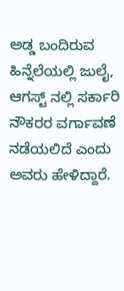ಅಡ್ಡ ಬಂದಿರುವ ಹಿನ್ನೆಲೆಯಲ್ಲಿ ಜುಲೈ, ಆಗಸ್ಟ್ ನಲ್ಲಿ ಸರ್ಕಾರಿ ನೌಕರರ ವರ್ಗಾವಣೆ ನಡೆಯಲಿದೆ ಎಂದು ಅವರು ಹೇಳಿದ್ದಾರೆ.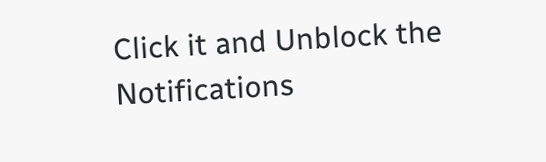Click it and Unblock the Notifications